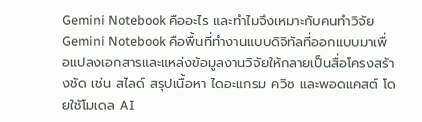Gemini Notebook คืออะไร และทำไมจึงเหมาะกับคนทำวิจัย
Gemini Notebook คือพื้นที่ทำงานแบบดิจิทัลที่ออกแบบมาเพื่อแปลงเอกสารและแหล่งข้อมูลงานวิจัยให้กลายเป็นสื่อโครงสร้างชัด เช่น สไลด์ สรุปเนื้อหา ไดอะแกรม ควิซ และพอดแคสต์ โดยใช้โมเดล AI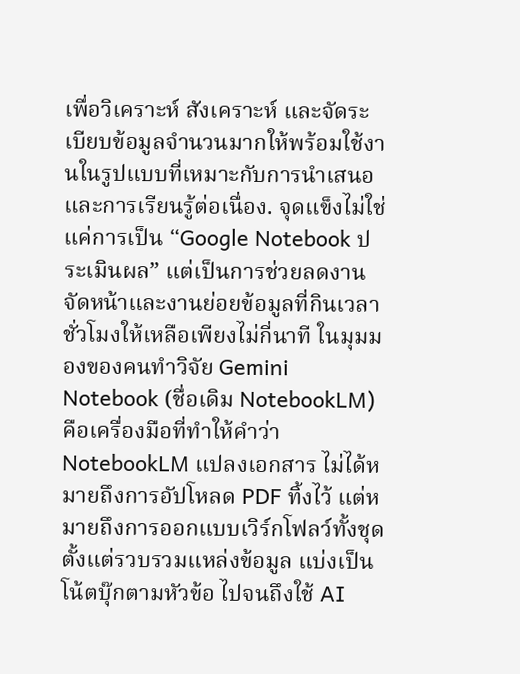เพื่อวิเคราะห์ สังเคราะห์ และจัดระเบียบข้อมูลจำนวนมากให้พร้อมใช้งานในรูปแบบที่เหมาะกับการนำเสนอและการเรียนรู้ต่อเนื่อง. จุดแข็งไม่ใช่แค่การเป็น “Google Notebook ประเมินผล” แต่เป็นการช่วยลดงานจัดหน้าและงานย่อยข้อมูลที่กินเวลาชั่วโมงให้เหลือเพียงไม่กี่นาที ในมุมมองของคนทำวิจัย Gemini Notebook (ชื่อเดิม NotebookLM) คือเครื่องมือที่ทำให้คำว่า NotebookLM แปลงเอกสาร ไม่ได้หมายถึงการอัปโหลด PDF ทิ้งไว้ แต่หมายถึงการออกแบบเวิร์กโฟลว์ทั้งชุด ตั้งแต่รวบรวมแหล่งข้อมูล แบ่งเป็นโน้ตบุ๊กตามหัวข้อ ไปจนถึงใช้ AI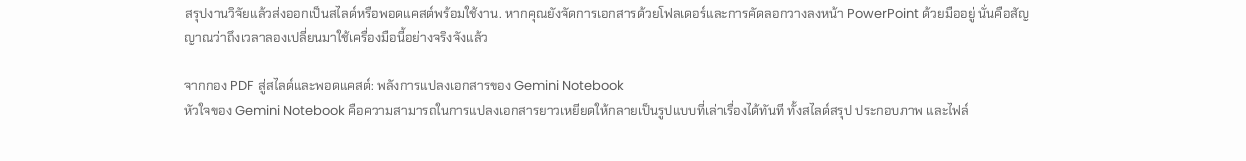สรุปงานวิจัยแล้วส่งออกเป็นสไลด์หรือพอดแคสต์พร้อมใช้งาน. หากคุณยังจัดการเอกสารด้วยโฟลเดอร์และการคัดลอกวางลงหน้า PowerPoint ด้วยมืออยู่ นั่นคือสัญญาณว่าถึงเวลาลองเปลี่ยนมาใช้เครื่องมือนี้อย่างจริงจังแล้ว

จากกอง PDF สู่สไลด์และพอดแคสต์: พลังการแปลงเอกสารของ Gemini Notebook
หัวใจของ Gemini Notebook คือความสามารถในการแปลงเอกสารยาวเหยียดให้กลายเป็นรูปแบบที่เล่าเรื่องได้ทันที ทั้งสไลด์สรุป ประกอบภาพ และไฟล์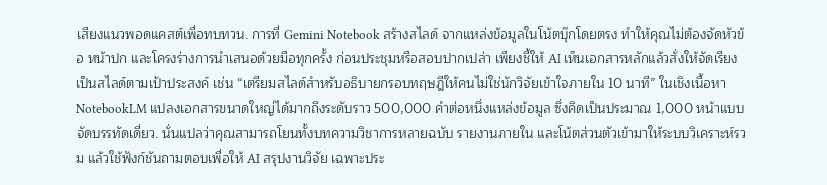เสียงแนวพอดแคสต์เพื่อทบทวน. การที่ Gemini Notebook สร้างสไลด์ จากแหล่งข้อมูลในโน้ตบุ๊กโดยตรง ทำให้คุณไม่ต้องจัดหัวข้อ หน้าปก และโครงร่างการนำเสนอด้วยมือทุกครั้ง ก่อนประชุมหรือสอบปากเปล่า เพียงชี้ให้ AI เห็นเอกสารหลักแล้วสั่งให้จัดเรียงเป็นสไลด์ตามเป้าประสงค์ เช่น “เตรียมสไลด์สำหรับอธิบายกรอบทฤษฎีให้คนไม่ใช่นักวิจัยเข้าใจภายใน 10 นาที” ในเชิงเนื้อหา NotebookLM แปลงเอกสารขนาดใหญ่ได้มากถึงระดับราว 500,000 คำต่อหนึ่งแหล่งข้อมูล ซึ่งคิดเป็นประมาณ 1,000 หน้าแบบจัดบรรทัดเดี่ยว. นั่นแปลว่าคุณสามารถโยนทั้งบทความวิชาการหลายฉบับ รายงานภายใน และโน้ตส่วนตัวเข้ามาให้ระบบวิเคราะห์รวม แล้วใช้ฟังก์ชันถามตอบเพื่อให้ AI สรุปงานวิจัย เฉพาะประ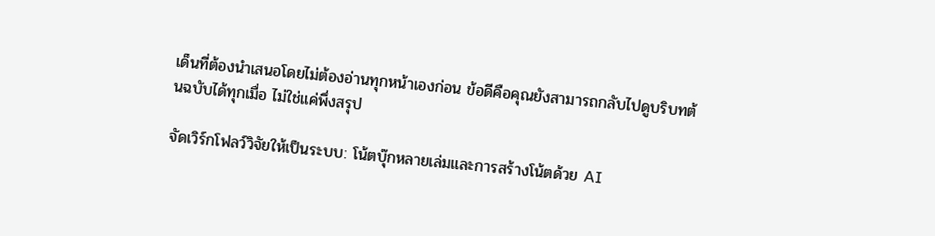เด็นที่ต้องนำเสนอโดยไม่ต้องอ่านทุกหน้าเองก่อน ข้อดีคือคุณยังสามารถกลับไปดูบริบทต้นฉบับได้ทุกเมื่อ ไม่ใช่แค่พึ่งสรุป

จัดเวิร์กโฟลว์วิจัยให้เป็นระบบ: โน้ตบุ๊กหลายเล่มและการสร้างโน้ตด้วย AI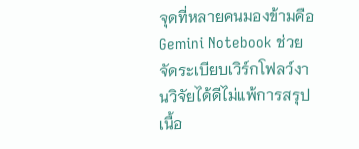จุดที่หลายคนมองข้ามคือ Gemini Notebook ช่วยจัดระเบียบเวิร์กโฟลว์งานวิจัยได้ดีไม่แพ้การสรุปเนื้อ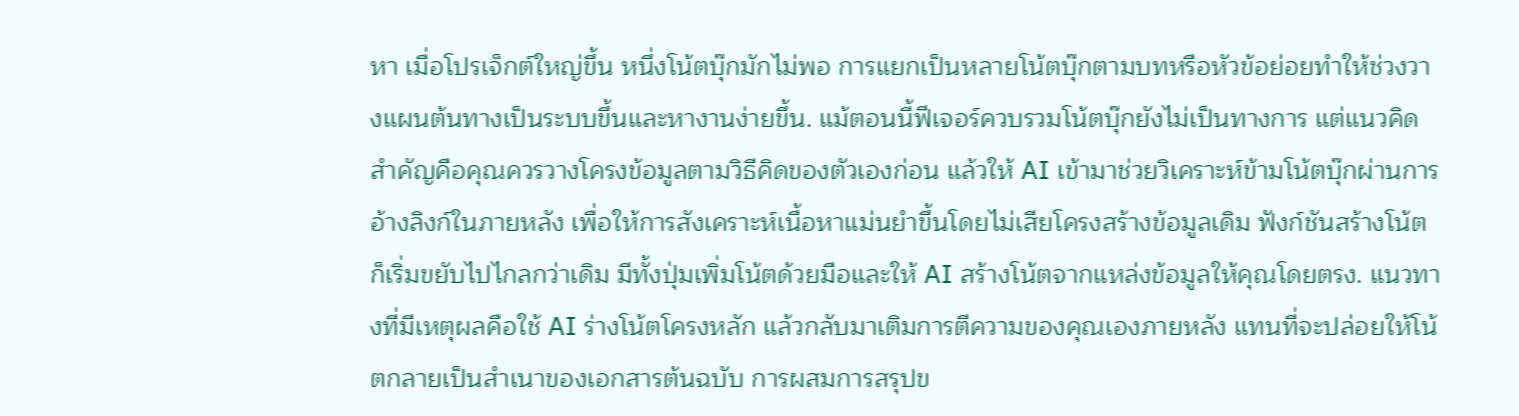หา เมื่อโปรเจ็กต์ใหญ่ขึ้น หนึ่งโน้ตบุ๊กมักไม่พอ การแยกเป็นหลายโน้ตบุ๊กตามบทหรือหัวข้อย่อยทำให้ช่วงวางแผนต้นทางเป็นระบบขึ้นและหางานง่ายขึ้น. แม้ตอนนี้ฟีเจอร์ควบรวมโน้ตบุ๊กยังไม่เป็นทางการ แต่แนวคิดสำคัญคือคุณควรวางโครงข้อมูลตามวิธีคิดของตัวเองก่อน แล้วให้ AI เข้ามาช่วยวิเคราะห์ข้ามโน้ตบุ๊กผ่านการอ้างลิงก์ในภายหลัง เพื่อให้การสังเคราะห์เนื้อหาแม่นยำขึ้นโดยไม่เสียโครงสร้างข้อมูลเดิม ฟังก์ชันสร้างโน้ตก็เริ่มขยับไปไกลกว่าเดิม มีทั้งปุ่มเพิ่มโน้ตด้วยมือและให้ AI สร้างโน้ตจากแหล่งข้อมูลให้คุณโดยตรง. แนวทางที่มีเหตุผลคือใช้ AI ร่างโน้ตโครงหลัก แล้วกลับมาเติมการตีความของคุณเองภายหลัง แทนที่จะปล่อยให้โน้ตกลายเป็นสำเนาของเอกสารต้นฉบับ การผสมการสรุปข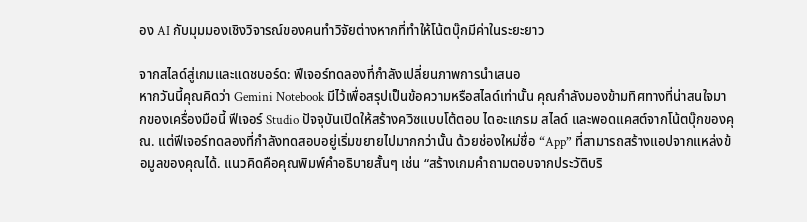อง AI กับมุมมองเชิงวิจารณ์ของคนทำวิจัยต่างหากที่ทำให้โน้ตบุ๊กมีค่าในระยะยาว

จากสไลด์สู่เกมและแดชบอร์ด: ฟีเจอร์ทดลองที่กำลังเปลี่ยนภาพการนำเสนอ
หากวันนี้คุณคิดว่า Gemini Notebook มีไว้เพื่อสรุปเป็นข้อความหรือสไลด์เท่านั้น คุณกำลังมองข้ามทิศทางที่น่าสนใจมากของเครื่องมือนี้ ฟีเจอร์ Studio ปัจจุบันเปิดให้สร้างควิซแบบโต้ตอบ ไดอะแกรม สไลด์ และพอดแคสต์จากโน้ตบุ๊กของคุณ. แต่ฟีเจอร์ทดลองที่กำลังทดสอบอยู่เริ่มขยายไปมากกว่านั้น ด้วยช่องใหม่ชื่อ “App” ที่สามารถสร้างแอปจากแหล่งข้อมูลของคุณได้. แนวคิดคือคุณพิมพ์คำอธิบายสั้นๆ เช่น “สร้างเกมคำถามตอบจากประวัติบริ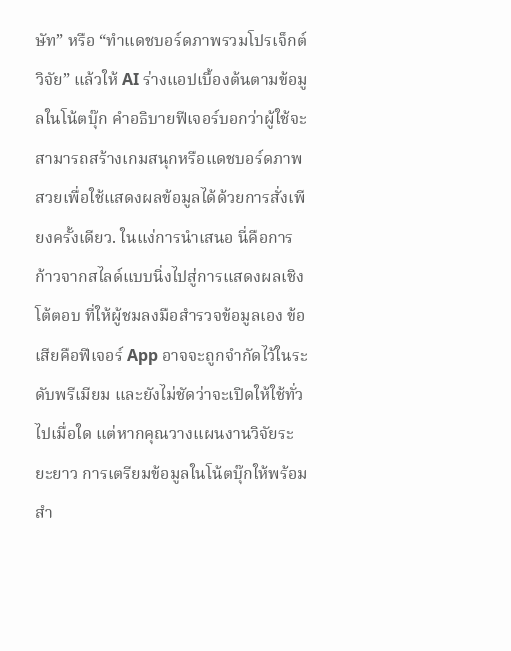ษัท” หรือ “ทำแดชบอร์ดภาพรวมโปรเจ็กต์วิจัย” แล้วให้ AI ร่างแอปเบื้องต้นตามข้อมูลในโน้ตบุ๊ก คำอธิบายฟีเจอร์บอกว่าผู้ใช้จะสามารถสร้างเกมสนุกหรือแดชบอร์ดภาพสวยเพื่อใช้แสดงผลข้อมูลได้ด้วยการสั่งเพียงครั้งเดียว. ในแง่การนำเสนอ นี่คือการก้าวจากสไลด์แบบนิ่งไปสู่การแสดงผลเชิงโต้ตอบ ที่ให้ผู้ชมลงมือสำรวจข้อมูลเอง ข้อเสียคือฟีเจอร์ App อาจจะถูกจำกัดไว้ในระดับพรีเมียม และยังไม่ชัดว่าจะเปิดให้ใช้ทั่วไปเมื่อใด แต่หากคุณวางแผนงานวิจัยระยะยาว การเตรียมข้อมูลในโน้ตบุ๊กให้พร้อมสำ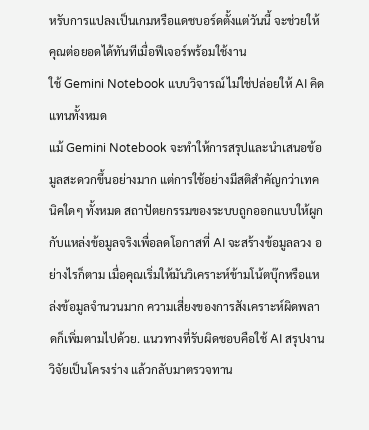หรับการแปลงเป็นเกมหรือแดชบอร์ดตั้งแต่วันนี้ จะช่วยให้คุณต่อยอดได้ทันทีเมื่อฟีเจอร์พร้อมใช้งาน
ใช้ Gemini Notebook แบบวิจารณ์ ไม่ใช่ปล่อยให้ AI คิดแทนทั้งหมด
แม้ Gemini Notebook จะทำให้การสรุปและนำเสนอข้อมูลสะดวกขึ้นอย่างมาก แต่การใช้อย่างมีสติสำคัญกว่าเทคนิคใดๆ ทั้งหมด สถาปัตยกรรมของระบบถูกออกแบบให้ผูกกับแหล่งข้อมูลจริงเพื่อลดโอกาสที่ AI จะสร้างข้อมูลลวง อย่างไรก็ตาม เมื่อคุณเริ่มให้มันวิเคราะห์ข้ามโน้ตบุ๊กหรือแหล่งข้อมูลจำนวนมาก ความเสี่ยงของการสังเคราะห์ผิดพลาดก็เพิ่มตามไปด้วย. แนวทางที่รับผิดชอบคือใช้ AI สรุปงานวิจัยเป็นโครงร่าง แล้วกลับมาตรวจทาน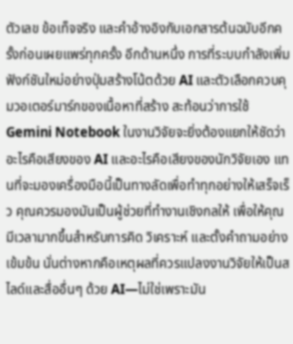ตัวเลข ข้อเท็จจริง และคำอ้างอิงกับเอกสารต้นฉบับอีกครั้งก่อนเผยแพร่ทุกครั้ง อีกด้านหนึ่ง การที่ระบบกำลังเพิ่มฟังก์ชันใหม่อย่างปุ่มสร้างโน้ตด้วย AI และตัวเลือกควบคุมวอเตอร์มาร์กของเนื้อหาที่สร้าง สะท้อนว่าการใช้ Gemini Notebook ในงานวิจัยจะยิ่งต้องแยกให้ชัดว่าอะไรคือเสียงของ AI และอะไรคือเสียงของนักวิจัยเอง แทนที่จะมองเครื่องมือนี้เป็นทางลัดเพื่อทำทุกอย่างให้เสร็จเร็ว คุณควรมองมันเป็นผู้ช่วยที่ทำงานเชิงกลให้ เพื่อให้คุณมีเวลามากขึ้นสำหรับการคิด วิเคราะห์ และตั้งคำถามอย่างเข้มข้น นั่นต่างหากคือเหตุผลที่ควรแปลงงานวิจัยให้เป็นสไลด์และสื่ออื่นๆ ด้วย AI—ไม่ใช่เพราะมัน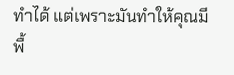ทำได้ แต่เพราะมันทำให้คุณมีพื้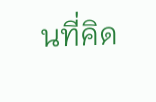นที่คิด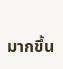มากขึ้น